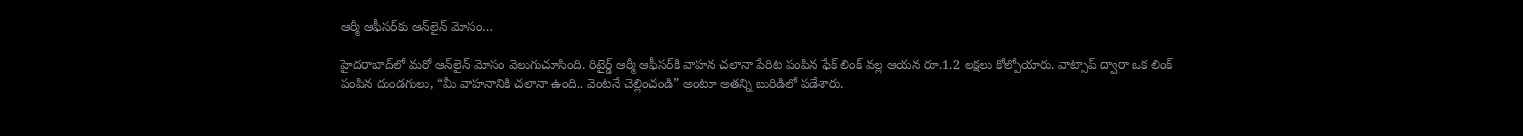ఆర్మీ ఆఫీసర్‌కు ఆన్‌లైన్ మోసం…

హైదరాబాద్‌లో మరో ఆన్‌లైన్ మోసం వెలుగుచూసింది. రిటైర్డ్ ఆర్మీ ఆఫీసర్‌కి వాహన చలానా పేరిట పంపిన ఫేక్ లింక్ వల్ల ఆయన రూ.1.2 లక్షలు కోల్పోయారు. వాట్సాప్‌ ద్వారా ఒక లింక్ పంపిన దుండగులు, “మీ వాహనానికి చలానా ఉంది.. వెంటనే చెల్లించండి” అంటూ అతన్ని బురిడిలో పడేశారు.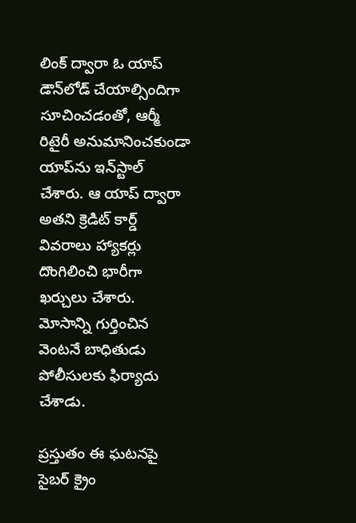లింక్‌ ద్వారా ఓ యాప్ డౌన్‌లోడ్ చేయాల్సిందిగా సూచించడంతో, ఆర్మీ రిటైరీ అనుమానించకుండా యాప్‌ను ఇన్‌స్టాల్ చేశారు. ఆ యాప్ ద్వారా అతని క్రెడిట్ కార్డ్ వివరాలు హ్యాకర్లు దొంగిలించి భారీగా ఖర్చులు చేశారు. మోసాన్ని గుర్తించిన వెంటనే బాధితుడు పోలీసులకు ఫిర్యాదు చేశాడు.

ప్రస్తుతం ఈ ఘటనపై సైబర్ క్రైం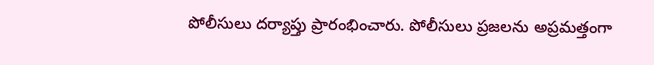పోలీసులు దర్యాప్తు ప్రారంభించారు. పోలీసులు ప్రజలను అప్రమత్తంగా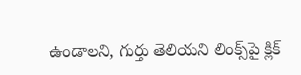ఉండాలని, గుర్తు తెలియని లింక్స్‌పై క్లిక్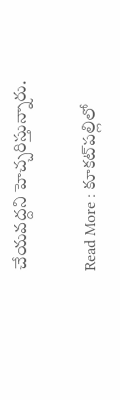చేయవద్దని హెచ్చరిస్తున్నారు.

Read More : కూకట్‌పల్లిలో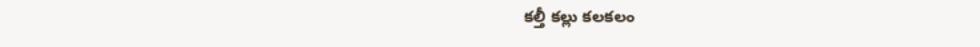కల్తీ కల్లు కలకలం